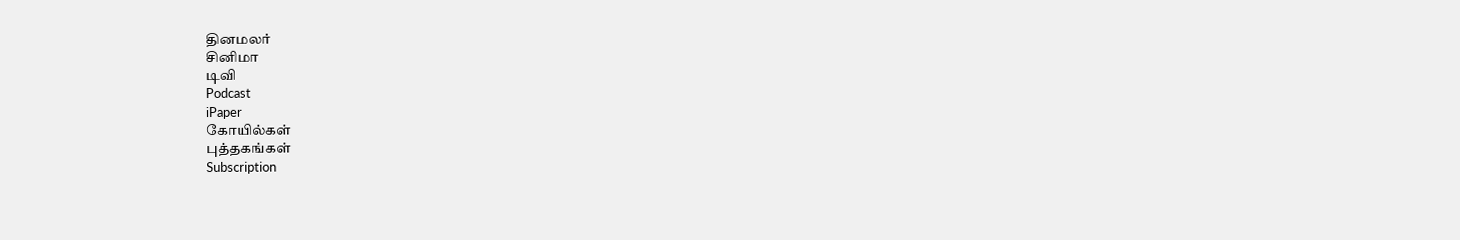தினமலர்
சினிமா
டிவி
Podcast
iPaper
கோயில்கள்
புத்தகங்கள்
Subscription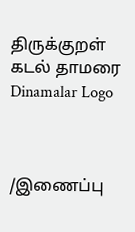திருக்குறள்
கடல் தாமரை
Dinamalar Logo



/இணைப்பு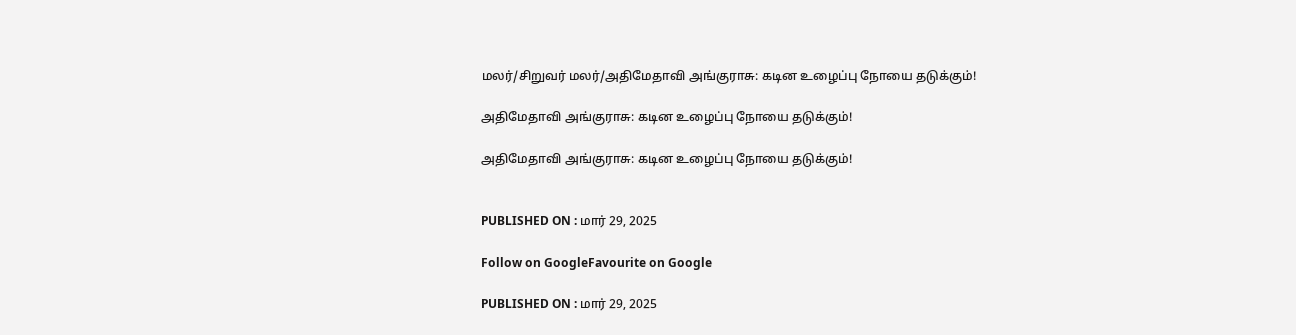மலர்/சிறுவர் மலர்/அதிமேதாவி அங்குராசு: கடின உழைப்பு நோயை தடுக்கும்!

அதிமேதாவி அங்குராசு: கடின உழைப்பு நோயை தடுக்கும்!

அதிமேதாவி அங்குராசு: கடின உழைப்பு நோயை தடுக்கும்!


PUBLISHED ON : மார் 29, 2025

Follow on GoogleFavourite on Google

PUBLISHED ON : மார் 29, 2025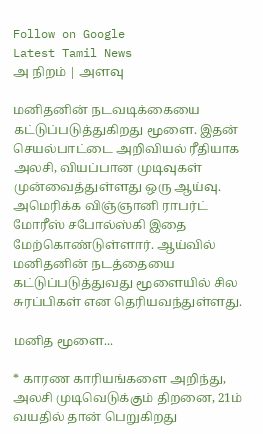Follow on Google
Latest Tamil News
அ நிறம் | அளவு

மனிதனின் நடவடிக்கையை கட்டுப்படுத்துகிறது மூளை. இதன் செயல்பாட்டை அறிவியல் ரீதியாக அலசி, வியப்பான முடிவுகள் முன்வைத்துள்ளது ஒரு ஆய்வு. அமெரிக்க விஞ்ஞானி ராபர்ட் மோரீஸ் சபோல்ஸ்கி இதை மேற்கொண்டுள்ளார். ஆய்வில் மனிதனின் நடத்தையை கட்டுப்படுத்துவது மூளையில் சில சுரப்பிகள் என தெரியவந்துள்ளது.

மனித மூளை...

* காரண காரியங்களை அறிந்து, அலசி முடிவெடுக்கும் திறனை, 21ம் வயதில் தான் பெறுகிறது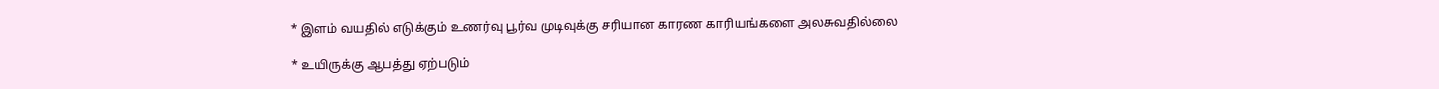* இளம் வயதில் எடுக்கும் உணர்வு பூர்வ முடிவுக்கு சரியான காரண காரியங்களை அலசுவதில்லை

* உயிருக்கு ஆபத்து ஏற்படும்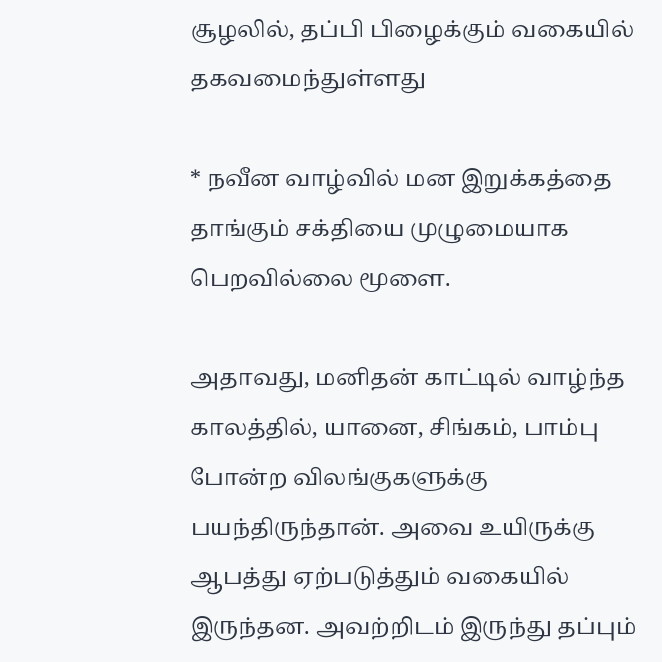சூழலில், தப்பி பிழைக்கும் வகையில் தகவமைந்துள்ளது

* நவீன வாழ்வில் மன இறுக்கத்தை தாங்கும் சக்தியை முழுமையாக பெறவில்லை மூளை.

அதாவது, மனிதன் காட்டில் வாழ்ந்த காலத்தில், யானை, சிங்கம், பாம்பு போன்ற விலங்குகளுக்கு பயந்திருந்தான். அவை உயிருக்கு ஆபத்து ஏற்படுத்தும் வகையில் இருந்தன. அவற்றிடம் இருந்து தப்பும்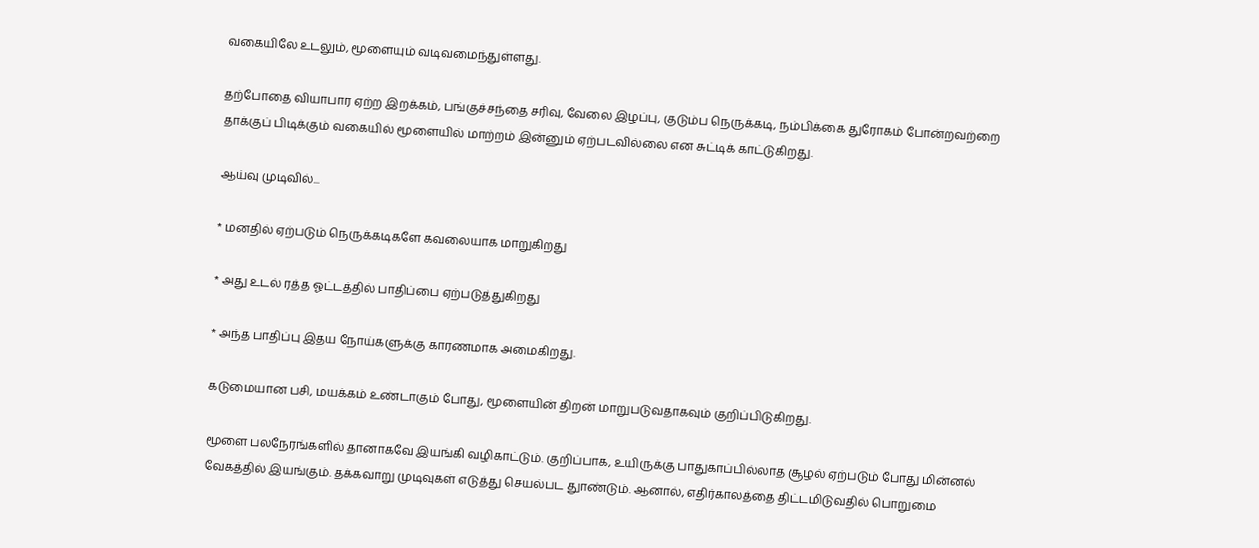வகையிலே உடலும், மூளையும் வடிவமைந்துள்ளது.

தற்போதை வியாபார ஏற்ற இறக்கம், பங்குச்சந்தை சரிவு, வேலை இழப்பு, குடும்ப நெருக்கடி, நம்பிக்கை துரோகம் போன்றவற்றை தாக்குப் பிடிக்கும் வகையில் மூளையில் மாற்றம் இன்னும் ஏற்படவில்லை என சுட்டிக் காட்டுகிறது.

ஆய்வு முடிவில்...

* மனதில் ஏற்படும் நெருக்கடிகளே கவலையாக மாறுகிறது

* அது உடல் ரத்த ஓட்டத்தில் பாதிப்பை ஏற்படுத்துகிறது

* அந்த பாதிப்பு இதய நோய்களுக்கு காரணமாக அமைகிறது.

கடுமையான பசி, மயக்கம் உண்டாகும் போது, மூளையின் திறன் மாறுபடுவதாகவும் குறிப்பிடுகிறது.

மூளை பலநேரங்களில் தானாகவே இயங்கி வழிகாட்டும். குறிப்பாக, உயிருக்கு பாதுகாப்பில்லாத சூழல் ஏற்படும் போது மின்னல் வேகத்தில் இயங்கும். தக்கவாறு முடிவுகள் எடுத்து செயல்பட துாண்டும். ஆனால், எதிர்காலத்தை திட்டமிடுவதில் பொறுமை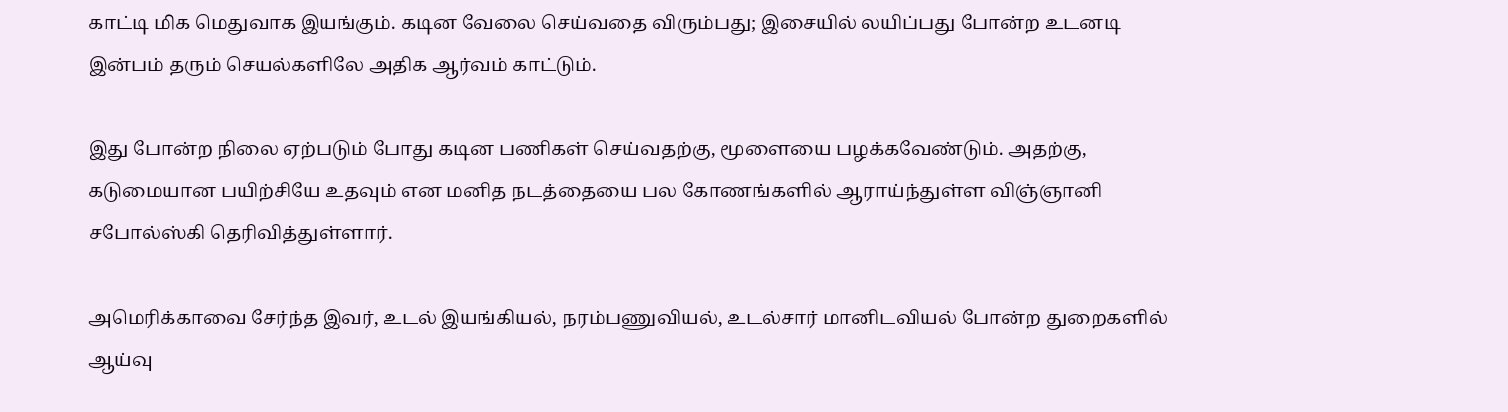காட்டி மிக மெதுவாக இயங்கும். கடின வேலை செய்வதை விரும்பது; இசையில் லயிப்பது போன்ற உடனடி இன்பம் தரும் செயல்களிலே அதிக ஆர்வம் காட்டும்.

இது போன்ற நிலை ஏற்படும் போது கடின பணிகள் செய்வதற்கு, மூளையை பழக்கவேண்டும். அதற்கு, கடுமையான பயிற்சியே உதவும் என மனித நடத்தையை பல கோணங்களில் ஆராய்ந்துள்ள விஞ்ஞானி சபோல்ஸ்கி தெரிவித்துள்ளார்.

அமெரிக்காவை சேர்ந்த இவர், உடல் இயங்கியல், நரம்பணுவியல், உடல்சார் மானிடவியல் போன்ற துறைகளில் ஆய்வு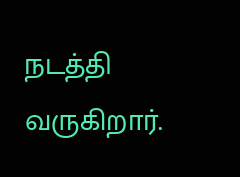நடத்தி வருகிறார்.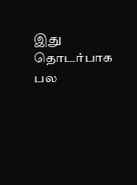இது தொடர்பாக பல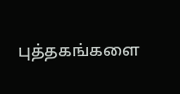புத்தகங்களை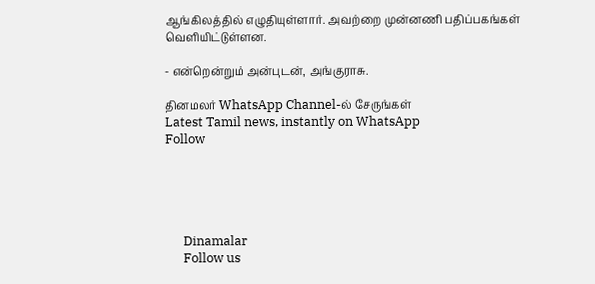ஆங்கிலத்தில் எழுதியுள்ளார். அவற்றை முன்னணி பதிப்பகங்கள் வெளியிட்டுள்ளன.

- என்றென்றும் அன்புடன், அங்குராசு.

தினமலர் WhatsApp Channel-ல் சேருங்கள்
Latest Tamil news, instantly on WhatsApp
Follow





      Dinamalar
      Follow us